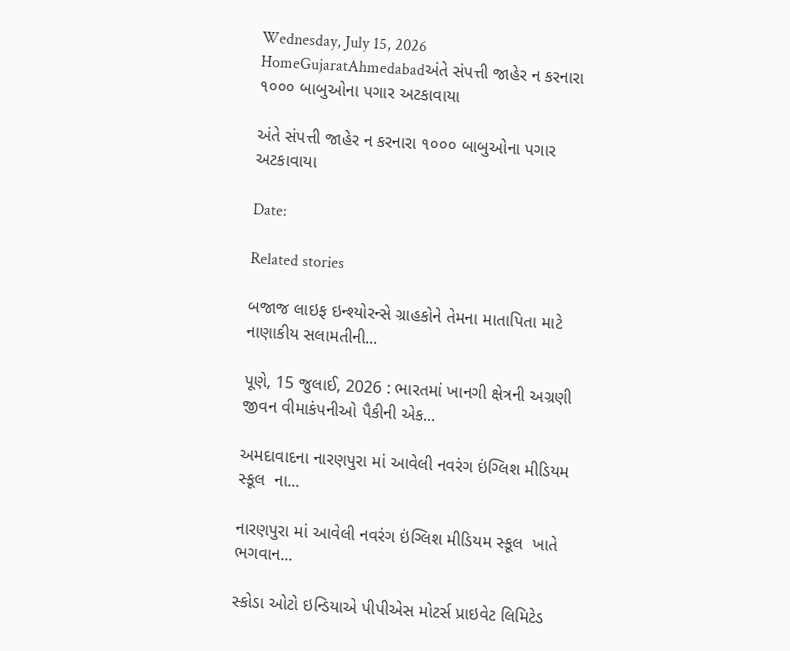Wednesday, July 15, 2026
HomeGujaratAhmedabadઅંતે સંપત્તી જાહેર ન કરનારા ૧૦૦૦ બાબુઓના પગાર અટકાવાયા

અંતે સંપત્તી જાહેર ન કરનારા ૧૦૦૦ બાબુઓના પગાર અટકાવાયા

Date:

Related stories

બજાજ લાઇફ ઇન્શ્યોરન્સે ગ્રાહકોને તેમના માતાપિતા માટે નાણાકીય સલામતીની...

પૂણે, 15 જુલાઈ, 2026 : ભારતમાં ખાનગી ક્ષેત્રની અગ્રણી જીવન વીમાકંપનીઓ પૈકીની એક...

અમદાવાદના નારણપુરા માં આવેલી નવરંગ ઇંગ્લિશ મીડિયમ સ્કૂલ  ના...

નારણપુરા માં આવેલી નવરંગ ઇંગ્લિશ મીડિયમ સ્કૂલ  ખાતે ભગવાન...

સ્કોડા ઓટો ઇન્ડિયાએ પીપીએસ મોટર્સ પ્રાઇવેટ લિમિટેડ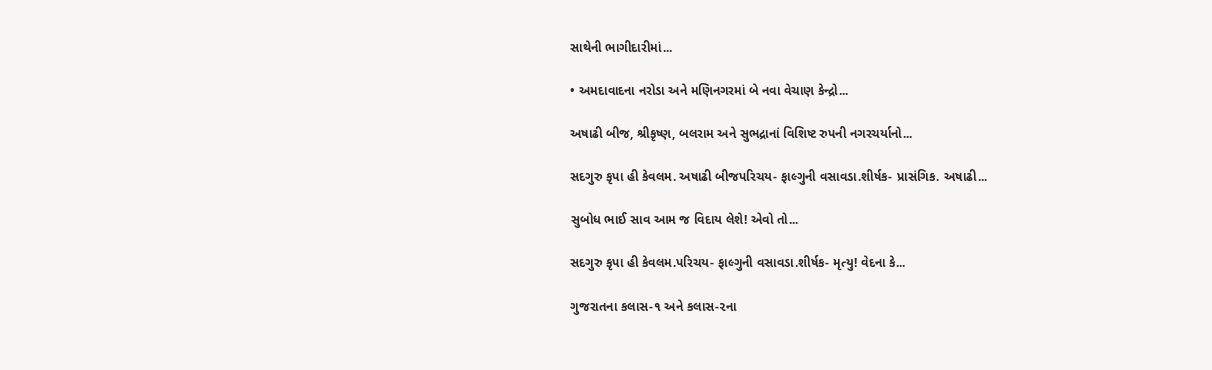સાથેની ભાગીદારીમાં...

• અમદાવાદના નરોડા અને મણિનગરમાં બે નવા વેચાણ કેન્દ્રો...

અષાઢી બીજ, શ્રીકૃષ્ણ, બલરામ અને સુભદ્રાનાં વિશિષ્ટ રુપની નગરચર્યાનો...

સદગુરુ કૃપા હી કેવલમ. અષાઢી બીજપરિચય- ફાલ્ગુની વસાવડા.શીર્ષક- પ્રાસંગિક. અષાઢી...

સુબોધ ભાઈ સાવ આમ જ વિદાય લેશે! એવો તો...

સદગુરુ કૃપા હી કેવલમ.પરિચય- ફાલ્ગુની વસાવડા.શીર્ષક- મૃત્યુ! વેદના કે...

ગુજરાતના કલાસ-૧ અને કલાસ-૨ના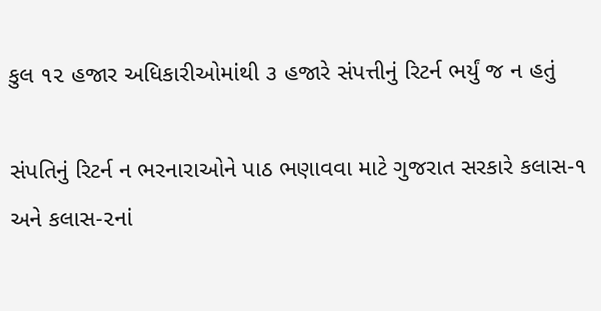કુલ ૧૨ હજાર અધિકારીઓમાંથી ૩ હજારે સંપત્તીનું રિટર્ન ભર્યું જ ન હતું

સંપતિનું રિટર્ન ન ભરનારાઓને પાઠ ભણાવવા માટે ગુજરાત સરકારે કલાસ-૧ અને કલાસ-૨નાં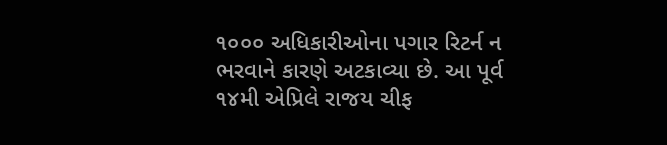૧૦૦૦ અધિકારીઓના પગાર રિટર્ન ન ભરવાને કારણે અટકાવ્યા છે. આ પૂર્વ ૧૪મી એપ્રિલે રાજય ચીફ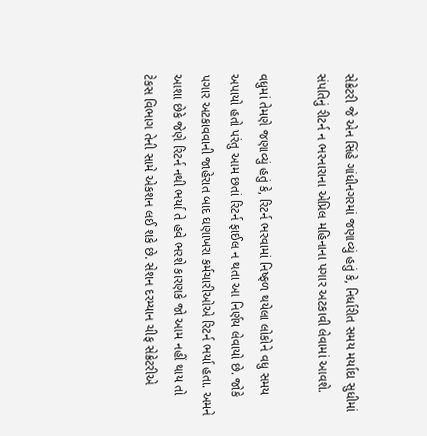સેક્રેટરી જે એન સિંહે ગાંધીનગરમાં જણાવ્યું હતું કે, નિર્ધારીત સમય મર્યાદા સુધીમાં સંપતિનું રીટર્ન ન ભરનારાના એપ્રિલ મહિનાના પગાર અટકાવી લેવામાં આવશે.

વધુમાં તેમણે જણાવ્યું હતું કે, રિટર્ન ભરવામાં નિષ્ફળ થયેલા લોકોને વધુ સમય અપાયો હતો પરંતુ આમ છતાં રિટર્ન ફાઈલ ન થતા આ નિર્ણય લેવાયો છે. જોકે પગાર અટકાવવાની જાહેરાત બાદ ઘણાખરા કર્મચારીઓએ રિટર્ન ભર્યા હતા. અમને આશા છેકે જેણે રિટર્ન નથી ભર્યા તે હવે ભરશે કારણકે જો આમ નહીં થાય તો ટેકસ વિભાગ તેની સામે એકશન લઈ શકે છે. સેશન દરમ્યાન ચીફ સેક્રેટરીએ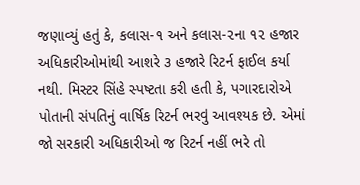જણાવ્યું હતું કે, કલાસ-૧ અને કલાસ-૨ના ૧૨ હજાર અધિકારીઓમાંથી આશરે ૩ હજારે રિટર્ન ફાઈલ કર્યા નથી. મિસ્ટર સિંહે સ્પષ્ટતા કરી હતી કે, પગારદારોએ પોતાની સંપતિનું વાર્ષિક રિટર્ન ભરવું આવશ્યક છે. એમાં જો સરકારી અધિકારીઓ જ રિટર્ન નહીં ભરે તો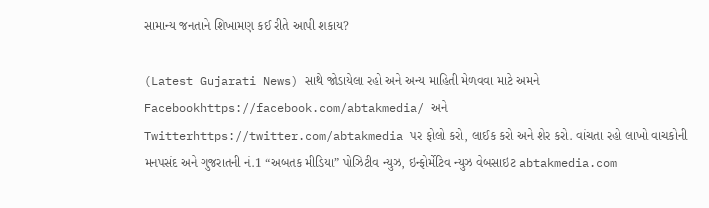સામાન્ય જનતાને શિખામણ કઈ રીતે આપી શકાય?

(Latest Gujarati News) સાથે જોડાયેલા રહો અને અન્ય માહિતી મેળવવા માટે અમને Facebookhttps://facebook.com/abtakmedia/ અને Twitterhttps://twitter.com/abtakmedia પર ફોલો કરો, લાઈક કરો અને શેર કરો. વાંચતા રહો લાખો વાચકોની મનપસંદ અને ગુજરાતની નં.1 “અબતક મીડિયા” પોઝિટીવ ન્યુઝ, ઇન્ફોર્મેટિવ ન્યુઝ વેબસાઇટ abtakmedia.com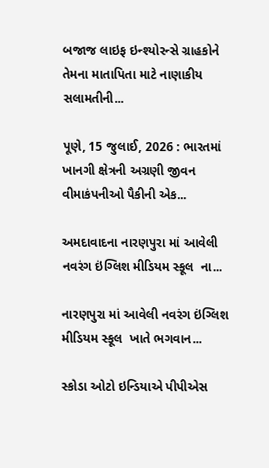બજાજ લાઇફ ઇન્શ્યોરન્સે ગ્રાહકોને તેમના માતાપિતા માટે નાણાકીય સલામતીની...

પૂણે, 15 જુલાઈ, 2026 : ભારતમાં ખાનગી ક્ષેત્રની અગ્રણી જીવન વીમાકંપનીઓ પૈકીની એક...

અમદાવાદના નારણપુરા માં આવેલી નવરંગ ઇંગ્લિશ મીડિયમ સ્કૂલ  ના...

નારણપુરા માં આવેલી નવરંગ ઇંગ્લિશ મીડિયમ સ્કૂલ  ખાતે ભગવાન...

સ્કોડા ઓટો ઇન્ડિયાએ પીપીએસ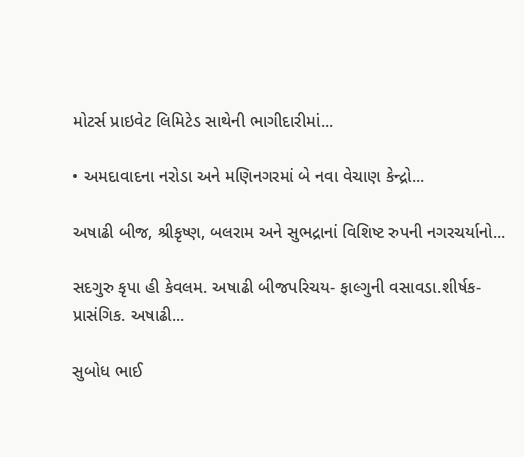મોટર્સ પ્રાઇવેટ લિમિટેડ સાથેની ભાગીદારીમાં...

• અમદાવાદના નરોડા અને મણિનગરમાં બે નવા વેચાણ કેન્દ્રો...

અષાઢી બીજ, શ્રીકૃષ્ણ, બલરામ અને સુભદ્રાનાં વિશિષ્ટ રુપની નગરચર્યાનો...

સદગુરુ કૃપા હી કેવલમ. અષાઢી બીજપરિચય- ફાલ્ગુની વસાવડા.શીર્ષક- પ્રાસંગિક. અષાઢી...

સુબોધ ભાઈ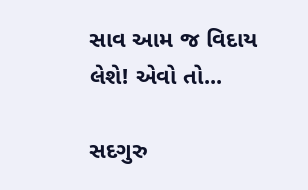સાવ આમ જ વિદાય લેશે! એવો તો...

સદગુરુ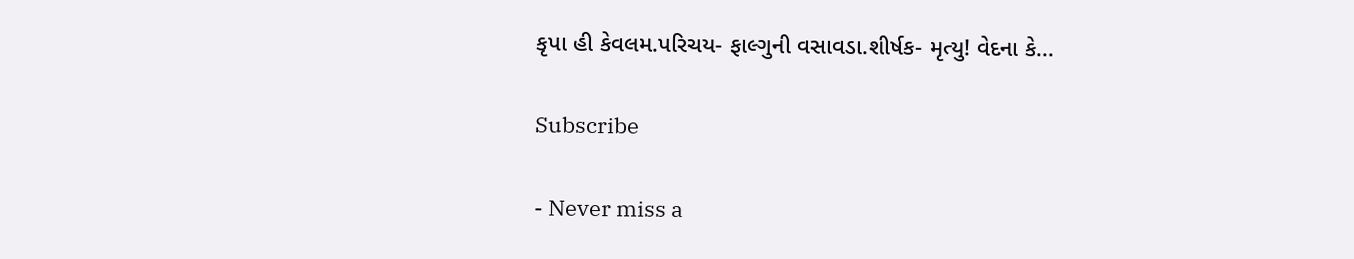કૃપા હી કેવલમ.પરિચય- ફાલ્ગુની વસાવડા.શીર્ષક- મૃત્યુ! વેદના કે...

Subscribe

- Never miss a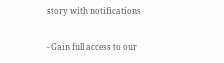story with notifications

- Gain full access to our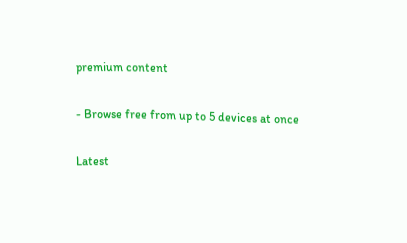premium content

- Browse free from up to 5 devices at once

Latest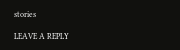stories

LEAVE A REPLY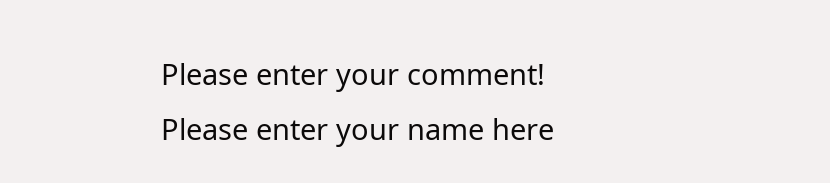Please enter your comment!
Please enter your name here